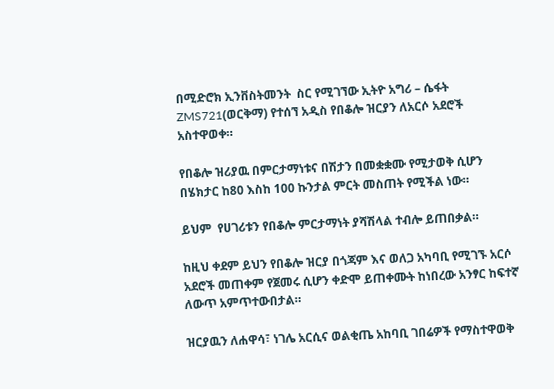በሚድሮክ ኢንቨስትመንት  ስር የሚገኘው ኢትዮ አግሪ – ሴፋት ZMS721(ወርቅማ) የተሰኘ አዲስ የበቆሎ ዝርያን ለአርሶ አደሮች አስተዋወቀ።

የበቆሎ ዝሪያዉ በምርታማነቱና በሽታን በመቋቋሙ የሚታወቅ ሲሆን በሄክታር ከ80 እስከ 100 ኩንታል ምርት መስጠት የሚችል ነው።

ይህም  የሀገሪቱን የበቆሎ ምርታማነት ያሻሽላል ተብሎ ይጠበቃል።

ከዚህ ቀደም ይህን የበቆሎ ዝርያ በጎጃም እና ወለጋ አካባቢ የሚገኙ አርሶ አደሮች መጠቀም የጀመሩ ሲሆን ቀድሞ ይጠቀሙት ከነበረው አንፃር ከፍተኛ ለውጥ አምጥተውበታል።

ዝርያዉን ለሐዋሳ፣ ነገሌ አርሲና ወልቂጤ አከባቢ ገበሬዎች የማስተዋወቅ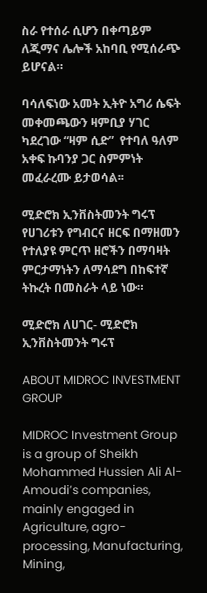ስራ የተሰራ ሲሆን በቀጣይም ለጂማና ሌሎች አከባቢ የሚሰራጭ ይሆናል።

ባሳለፍነው አመት ኢትዮ አግሪ ሴፍት  መቀመጫውን ዛምቢያ ሃገር ካደረገው “ዛም ሲድ”  የተባለ ዓለም አቀፍ ኩባንያ ጋር ስምምነት መፈራረሙ ይታወሳል፡፡

ሚድሮክ ኢንቨስትመንት ግሩፕ የሀገሪቱን የግብርና ዘርፍ በማዘመን የተለያዩ ምርጥ ዘሮችን በማባዛት ምርታማነትን ለማሳደግ በከፍተኛ ትኩረት በመስራት ላይ ነው።

ሚድሮክ ለሀገር- ሚድሮክ ኢንቨስትመንት ግሩፕ

ABOUT MIDROC INVESTMENT GROUP

MIDROC Investment Group is a group of Sheikh Mohammed Hussien Ali Al-Amoudi’s companies, mainly engaged in Agriculture, agro-processing, Manufacturing, Mining,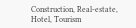Construction, Real-estate, Hotel, Tourism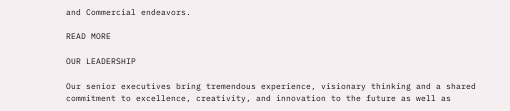and Commercial endeavors.

READ MORE

OUR LEADERSHIP

Our senior executives bring tremendous experience, visionary thinking and a shared commitment to excellence, creativity, and innovation to the future as well as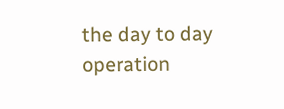the day to day operation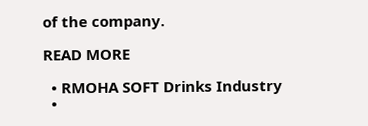of the company.

READ MORE

  • RMOHA SOFT Drinks Industry
  •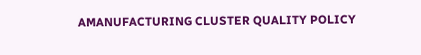AMANUFACTURING CLUSTER QUALITY POLICY